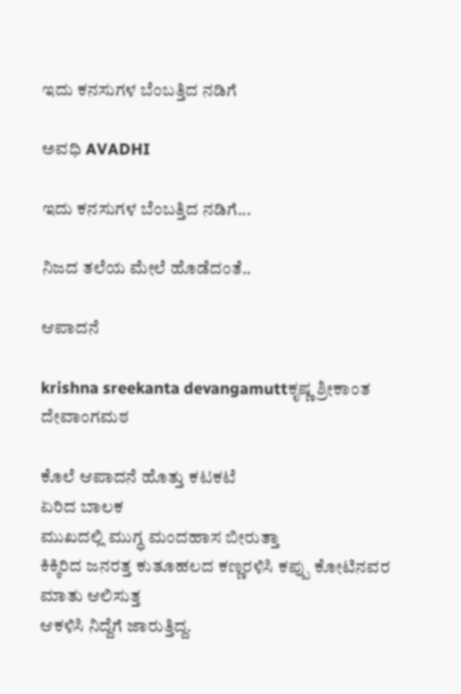ಇದು ಕನಸುಗಳ ಬೆಂಬತ್ತಿದ ನಡಿಗೆ‍

ಅವಧಿ AVADHI

ಇದು ಕನಸುಗಳ ಬೆಂಬತ್ತಿದ ನಡಿಗೆ...

ನಿಜದ ತಲೆಯ ಮೇಲೆ ಹೊಡೆದಂತೆ..

ಆಪಾದನೆ

krishna sreekanta devangamuttಕೃಷ್ಣ ಶ್ರೀಕಾಂತ ದೇವಾಂಗಮಠ

ಕೊಲೆ ಆಪಾದನೆ ಹೊತ್ತು ಕಟಕಟೆ
ಏರಿದ ಬಾಲಕ
ಮುಖದಲ್ಲಿ ಮುಗ್ಧ ಮಂದಹಾಸ ಬೀರುತ್ತಾ
ಕಿಕ್ಕಿರಿದ ಜನರತ್ತ ಕುತೂಹಲದ ಕಣ್ಣರಳಿಸಿ ಕಪ್ಪು ಕೋಟಿನವರ ಮಾತು ಆಲಿಸುತ್ತ
ಆಕಳಿಸಿ ನಿದ್ದೆಗೆ ಜಾರುತ್ತಿದ್ದ.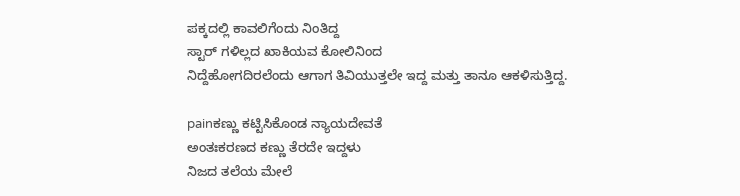ಪಕ್ಕದಲ್ಲಿ ಕಾವಲಿಗೆಂದು ನಿಂತಿದ್ದ
ಸ್ಟಾರ್ ಗಳಿಲ್ಲದ ಖಾಕಿಯವ ಕೋಲಿನಿಂದ
ನಿದ್ದೆಹೋಗದಿರಲೆಂದು ಆಗಾಗ ತಿವಿಯುತ್ತಲೇ ಇದ್ದ ಮತ್ತು ತಾನೂ ಆಕಳಿಸುತ್ತಿದ್ದ.

painಕಣ್ಣು ಕಟ್ಟಿಸಿಕೊಂಡ ನ್ಯಾಯದೇವತೆ
ಅಂತಃಕರಣದ ಕಣ್ಣು ತೆರದೇ ಇದ್ದಳು
ನಿಜದ ತಲೆಯ ಮೇಲೆ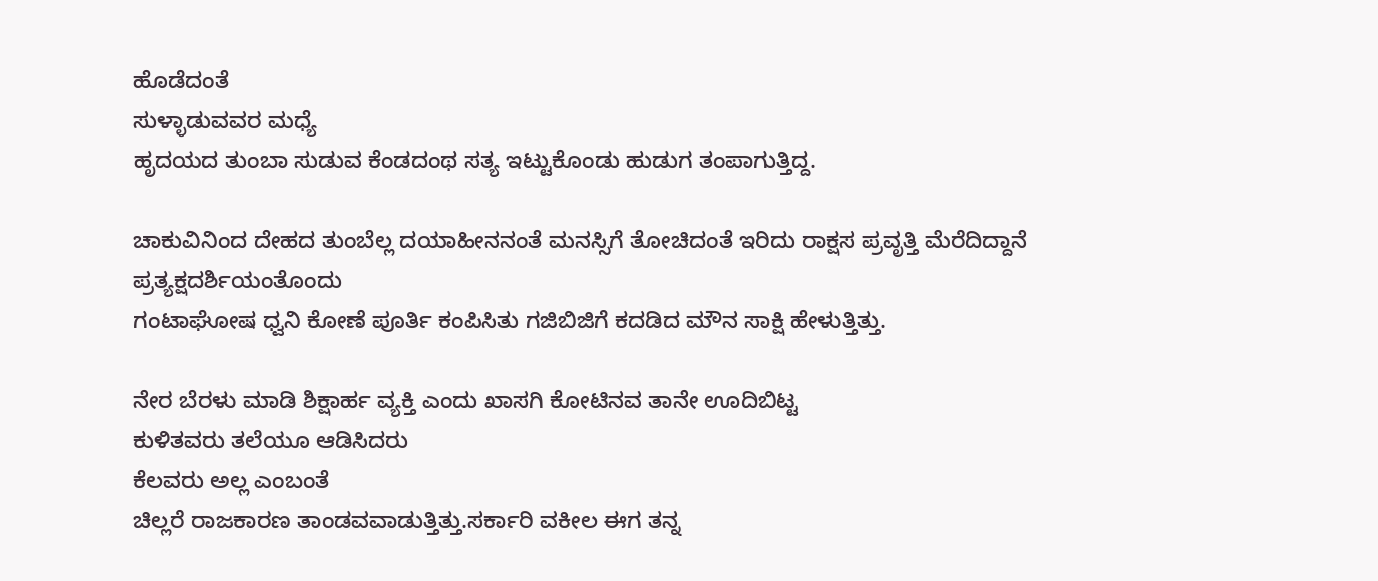ಹೊಡೆದಂತೆ
ಸುಳ್ಳಾಡುವವರ ಮಧ್ಯೆ
ಹೃದಯದ ತುಂಬಾ ಸುಡುವ ಕೆಂಡದಂಥ ಸತ್ಯ ಇಟ್ಟುಕೊಂಡು ಹುಡುಗ ತಂಪಾಗುತ್ತಿದ್ದ.

ಚಾಕುವಿನಿಂದ ದೇಹದ ತುಂಬೆಲ್ಲ ದಯಾಹೀನನಂತೆ ಮನಸ್ಸಿಗೆ ತೋಚಿದಂತೆ ಇರಿದು ರಾಕ್ಷಸ ಪ್ರವೃತ್ತಿ ಮೆರೆದಿದ್ದಾನೆ
ಪ್ರತ್ಯಕ್ಷದರ್ಶಿಯಂತೊಂದು
ಗಂಟಾಘೋಷ ಧ್ವನಿ ಕೋಣೆ ಪೂರ್ತಿ ಕಂಪಿಸಿತು ಗಜಿಬಿಜಿಗೆ ಕದಡಿದ ಮೌನ ಸಾಕ್ಷಿ ಹೇಳುತ್ತಿತ್ತು.

ನೇರ ಬೆರಳು ಮಾಡಿ ಶಿಕ್ಷಾರ್ಹ ವ್ಯಕ್ತಿ ಎಂದು ಖಾಸಗಿ ಕೋಟಿನವ ತಾನೇ ಊದಿಬಿಟ್ಟ
ಕುಳಿತವರು ತಲೆಯೂ ಆಡಿಸಿದರು
ಕೆಲವರು ಅಲ್ಲ ಎಂಬಂತೆ
ಚಿಲ್ಲರೆ ರಾಜಕಾರಣ ತಾಂಡವವಾಡುತ್ತಿತ್ತು.ಸರ್ಕಾರಿ ವಕೀಲ ಈಗ ತನ್ನ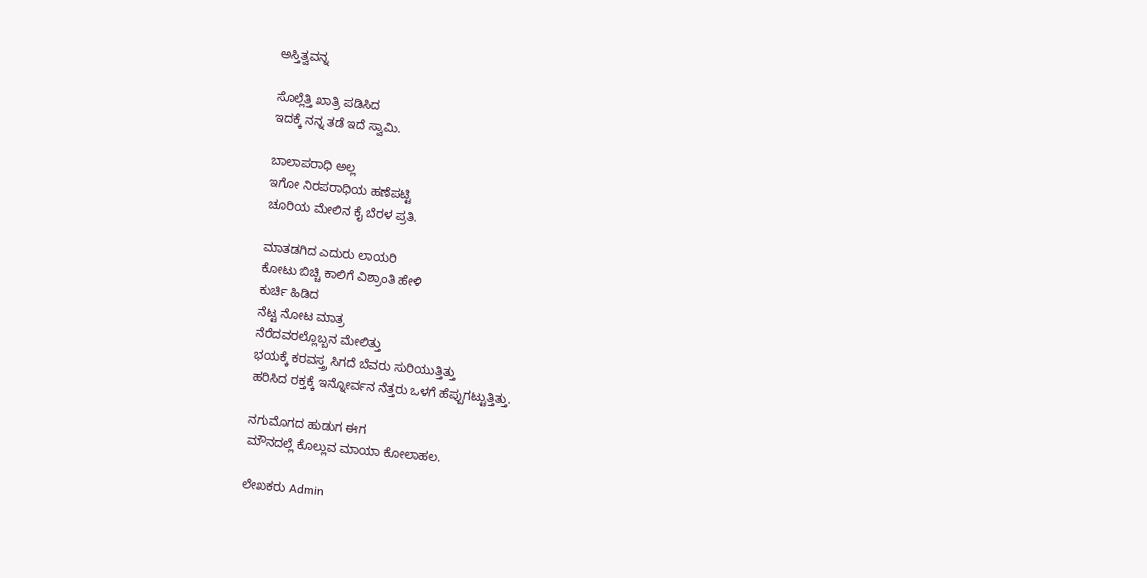ಅಸ್ತಿತ್ವವನ್ನ

ಸೊಲ್ಲೆತ್ತಿ ಖಾತ್ರಿ ಪಡಿಸಿದ
ಇದಕ್ಕೆ ನನ್ನ ತಡೆ ಇದೆ ಸ್ವಾಮಿ.

ಬಾಲಾಪರಾಧಿ ಅಲ್ಲ
ಇಗೋ ನಿರಪರಾಧಿಯ ಹಣೆಪಟ್ಟಿ
ಚೂರಿಯ ಮೇಲಿನ ಕೈ ಬೆರಳ ಪ್ರತಿ.

ಮಾತಡಗಿದ ಎದುರು ಲಾಯರಿ
ಕೋಟು ಬಿಚ್ಚಿ ಕಾಲಿಗೆ ವಿಶ್ರಾಂತಿ ಹೇಳಿ
ಕುರ್ಚಿ ಹಿಡಿದ
ನೆಟ್ಟ ನೋಟ ಮಾತ್ರ
ನೆರೆದವರಲ್ಲೊಬ್ಬನ ಮೇಲಿತ್ತು
ಭಯಕ್ಕೆ ಕರವಸ್ತ್ರ ಸಿಗದೆ ಬೆವರು ಸುರಿಯುತ್ತಿತ್ತು
ಹರಿಸಿದ ರಕ್ತಕ್ಕೆ ಇನ್ನೋರ್ವನ ನೆತ್ತರು ಒಳಗೆ ಹೆಪ್ಪುಗಟ್ಟುತ್ತಿತ್ತು.

ನಗುಮೊಗದ ಹುಡುಗ ಈಗ
ಮೌನದಲ್ಲೆ ಕೊಲ್ಲುವ ಮಾಯಾ ಕೋಲಾಹಲ.

ಲೇಖಕರು Admin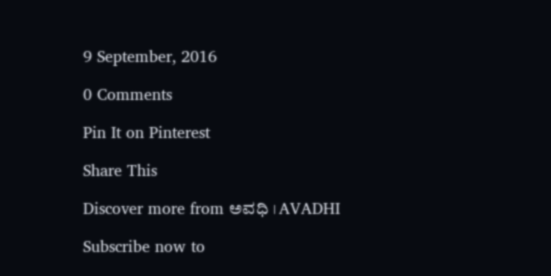9 September, 2016

0 Comments

Pin It on Pinterest

Share This

Discover more from ಅವಧಿ । AVADHI

Subscribe now to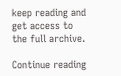keep reading and get access to the full archive.

Continue reading